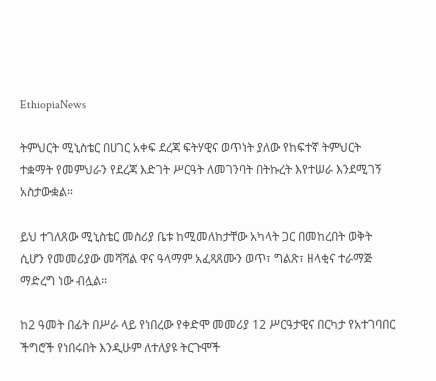EthiopiaNews

ትምህርት ሚኒስቴር በሀገር አቀፍ ደረጃ ፍትሃዊና ወጥነት ያለው የከፍተኛ ትምህርት ተቋማት የመምህራን የደረጃ እድገት ሥርዓት ለመገንባት በትኩረት እየተሠራ እንደሚገኝ አስታውቋል።

ይህ ተገለጸው ሚኒስቴር መስሪያ ቤቱ ከሚመለከታቸው አካላት ጋር በመከረበት ወቅት ሲሆን የመመሪያው መሻሻል ዋና ዓላማም አፈጻጸሙን ወጥ፣ ግልጽ፣ ዘላቂና ተራማጅ ማድረግ ነው ብሏል።

ከ2 ዓመት በፊት በሥራ ላይ የነበረው የቀድሞ መመሪያ 12 ሥርዓታዊና በርካታ የአተገባበር ችግሮች የነበሩበት እንዲሁም ለተለያዩ ትርጉሞች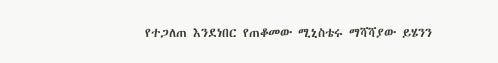የተጋለጠ እንደነበር የጠቆመው ሚኒስቴሩ ማሻሻያው ይሄንን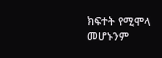ክፍተት የሚሞላ መሆኑንም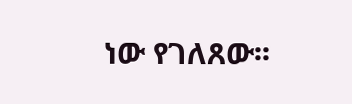ነው የገለጸው፡፡